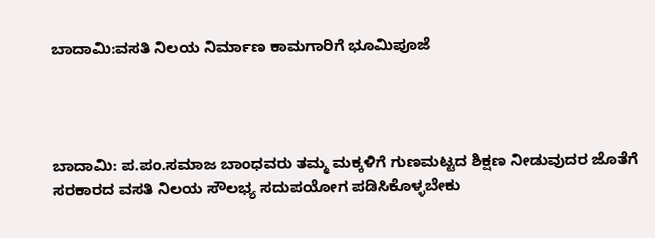ಬಾದಾಮಿ:ವಸತಿ ನಿಲಯ ನಿರ್ಮಾಣ ಕಾಮಗಾರಿಗೆ ಭೂಮಿಪೂಜೆ




ಬಾದಾಮಿ: ಪ.ಪಂ‌.ಸಮಾಜ ಬಾಂಧವರು ತಮ್ಮ ಮಕ್ಕಳಿಗೆ ಗುಣಮಟ್ಟದ ಶಿಕ್ಷಣ ನೀಡುವುದರ ಜೊತೆಗೆ ಸರಕಾರದ ವಸತಿ ನಿಲಯ ಸೌಲಭ್ಯ ಸದುಪಯೋಗ ಪಡಿಸಿಕೊಳ್ಳಬೇಕು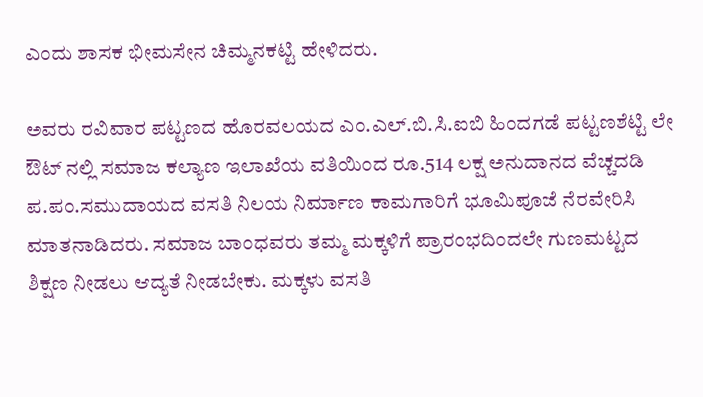ಎಂದು ಶಾಸಕ ಭೀಮಸೇನ ಚಿಮ್ಮನಕಟ್ಟಿ ಹೇಳಿದರು.

ಅವರು ರವಿವಾರ ಪಟ್ಟಣದ ಹೊರವಲಯದ ಎಂ.ಎಲ್.ಬಿ.ಸಿ.ಐಬಿ ಹಿಂದಗಡೆ ಪಟ್ಟಣಶೆಟ್ಟಿ ಲೇ ಔಟ್ ನಲ್ಲಿ ಸಮಾಜ ಕಲ್ಯಾಣ ಇಲಾಖೆಯ ವತಿಯಿಂದ ರೂ.514 ಲಕ್ಷ ಅನುದಾನದ ವೆಚ್ಚದಡಿ ಪ.ಪಂ.ಸಮುದಾಯದ ವಸತಿ ನಿಲಯ ನಿರ್ಮಾಣ ಕಾಮಗಾರಿಗೆ ಭೂಮಿಪೂಜೆ ನೆರವೇರಿಸಿ ಮಾತನಾಡಿದರು. ಸಮಾಜ ಬಾಂಧವರು ತಮ್ಮ ಮಕ್ಕಳಿಗೆ ಪ್ರಾರಂಭದಿಂದಲೇ ಗುಣಮಟ್ಟದ ಶಿಕ್ಷಣ ನೀಡಲು ಆದ್ಯತೆ ನೀಡಬೇಕು. ಮಕ್ಕಳು ವಸತಿ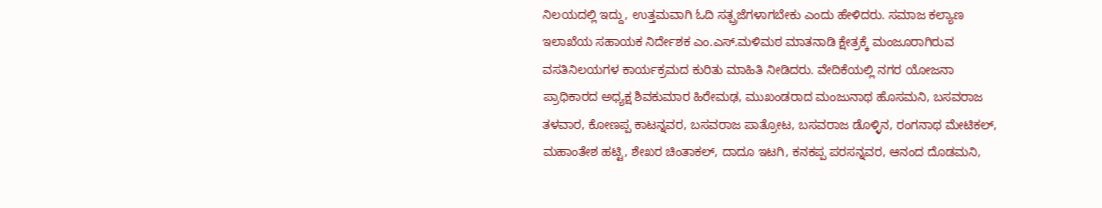ನಿಲಯದಲ್ಲಿ ಇದ್ದು, ಉತ್ತಮವಾಗಿ ಓದಿ ಸತ್ಪ್ರಜೆಗಳಾಗಬೇಕು ಎಂದು ಹೇಳಿದರು. ಸಮಾಜ ಕಲ್ಯಾಣ ಇಲಾಖೆಯ ಸಹಾಯಕ ನಿರ್ದೇಶಕ ಎಂ.ಎಸ್.ಮಳಿಮಠ ಮಾತನಾಡಿ ಕ್ಷೇತ್ರಕ್ಕೆ ಮಂಜೂರಾಗಿರುವ ವಸತಿನಿಲಯಗಳ ಕಾರ್ಯಕ್ರಮದ ಕುರಿತು ಮಾಹಿತಿ ನೀಡಿದರು. ವೇದಿಕೆಯಲ್ಲಿ ನಗರ ಯೋಜನಾ ಪ್ರಾಧಿಕಾರದ ಅಧ್ಯಕ್ಷ ಶಿವಕುಮಾರ ಹಿರೇಮಢ, ಮುಖಂಡರಾದ ಮಂಜುನಾಥ ಹೊಸಮನಿ, ಬಸವರಾಜ ತಳವಾರ, ಕೋಣಪ್ಪ ಕಾಟನ್ನವರ, ಬಸವರಾಜ ಪಾತ್ರೋಟ, ಬಸವರಾಜ ಡೊಳ್ಳಿನ, ರಂಗನಾಥ ಮೇಟಿಕಲ್, ಮಹಾಂತೇಶ ಹಟ್ಟಿ, ಶೇಖರ ಚಿಂತಾಕಲ್, ದಾದೂ ಇಟಗಿ, ಕನಕಪ್ಪ ಪರಸನ್ನವರ, ಆನಂದ ದೊಡಮನಿ,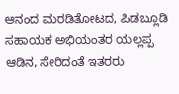ಆನಂದ ಮರಡಿತೋಟದ, ಪಿಡಬ್ಲೂಡಿ ಸಹಾಯಕ ಅಭಿಯಂತರ ಯಲ್ಲಪ್ಪ ಆಡಿನ, ಸೇರಿದಂತೆ ಇತರರು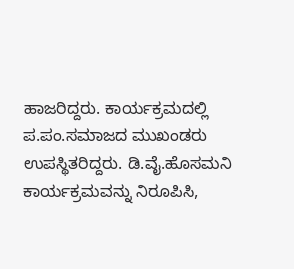ಹಾಜರಿದ್ದರು. ಕಾರ್ಯಕ್ರಮದಲ್ಲಿ ಪ.ಪಂ.ಸಮಾಜದ ಮುಖಂಡರು ಉಪಸ್ಥಿತರಿದ್ದರು. ಡಿ.ವೈ.ಹೊಸಮನಿ‌ ಕಾರ್ಯಕ್ರಮವನ್ನು ನಿರೂಪಿಸಿ,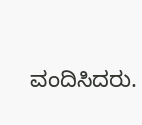ವಂದಿಸಿದರು.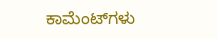ಕಾಮೆಂಟ್‌ಗಳು